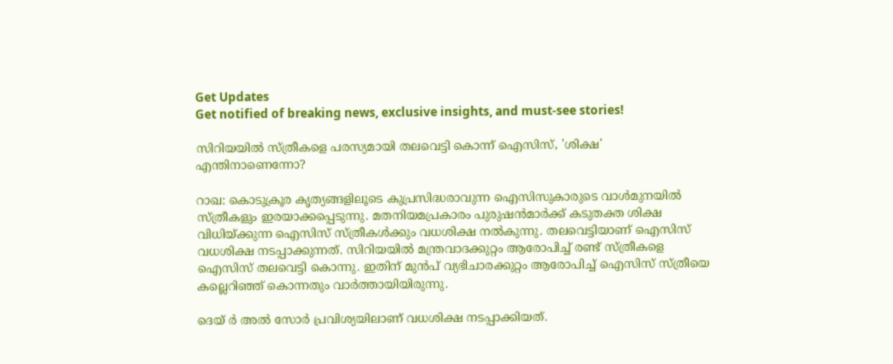Get Updates
Get notified of breaking news, exclusive insights, and must-see stories!

സിറിയയില്‍ സ്ത്രീകളെ പരസ്യമായി തലവെട്ടി കൊന്ന് ഐസിസ്, 'ശിക്ഷ' എന്തിനാണെന്നോ?

റാഖ: കൊടുക്രൂര കൃത്യങ്ങളിലൂടെ കുപ്രസിദ്ധരാവുന്ന ഐസിസുകാരുടെ വാള്‍മുനയില്‍ സ്ത്രീകളും ഇരയാക്കപ്പെടുന്നു. മതനിയമപ്രകാരം പുരുഷന്‍മാര്‍ക്ക് കടുതക്ത ശിക്ഷ വിധിയ്ക്കുന്ന ഐസിസ് സ്ത്രീകള്‍ക്കും വധശിക്ഷ നല്‍കുന്നു. തലവെട്ടിയാണ് ഐസിസ് വധശിക്ഷ നടപ്പാക്കുന്നത്. സിറിയയില്‍ മന്ത്രവാദക്കുറ്റം ആരോപിച്ച് രണ്ട് സ്ത്രീകളെ ഐസിസ് തലവെട്ടി കൊന്നു. ഇതിന് മുന്‍പ് വ്യഭിചാരക്കുറ്റം ആരോപിച്ച് ഐസിസ് സ്ത്രീയെ കല്ലെറിഞ്ഞ് കൊന്നതും വാര്‍ത്തായിയിരുന്നു.

ദെയ് ര്‍ അല്‍ സോര്‍ പ്രവിശ്യയിലാണ് വധശിക്ഷ നടപ്പാക്കിയത്.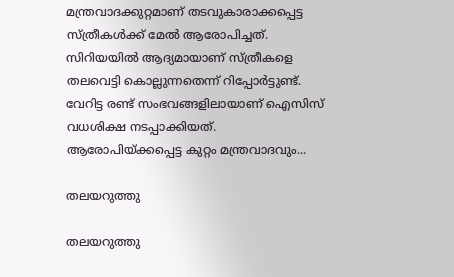മന്ത്രവാദക്കുറ്റമാണ് തടവുകാരാക്കപ്പെട്ട സ്ത്രീകള്‍ക്ക് മേല്‍ ആരോപിച്ചത്. സിറിയയില്‍ ആദ്യമായാണ് സ്ത്രീകളെ തലവെട്ടി കൊല്ലുന്നതെന്ന് റിപ്പോര്‍ട്ടുണ്ട്. വേറിട്ട രണ്ട് സംഭവങ്ങളിലായാണ് ഐസിസ് വധശിക്ഷ നടപ്പാക്കിയത്. ആരോപിയ്ക്കപ്പെട്ട കുറ്റം മന്ത്രവാദവും...

തലയറുത്തു

തലയറുത്തു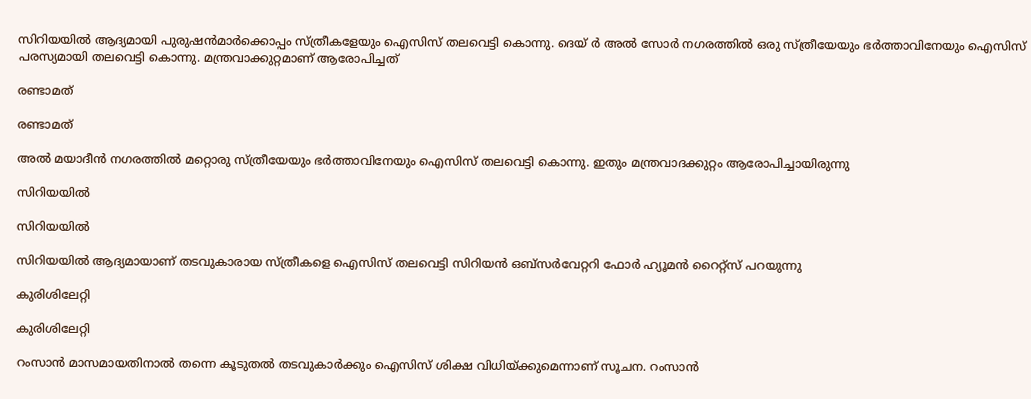സിറിയയില്‍ ആദ്യമായി പുരുഷന്‍മാര്‍ക്കൊപ്പം സ്ത്രീകളേയും ഐസിസ് തലവെട്ടി കൊന്നു. ദെയ് ര്‍ അല്‍ സോര്‍ നഗരത്തില്‍ ഒരു സ്ത്രീയേയും ഭര്‍ത്താവിനേയും ഐസിസ് പരസ്യമായി തലവെട്ടി കൊന്നു. മന്ത്രവാക്കുറ്റമാണ് ആരോപിച്ചത്

രണ്ടാമത്

രണ്ടാമത്

അല്‍ മയാദീന്‍ നഗരത്തില്‍ മറ്റൊരു സ്ത്രീയേയും ഭര്‍ത്താവിനേയും ഐസിസ് തലവെട്ടി കൊന്നു. ഇതും മന്ത്രവാദക്കുറ്റം ആരോപിച്ചായിരുന്നു

സിറിയയില്‍

സിറിയയില്‍

സിറിയയില്‍ ആദ്യമായാണ് തടവുകാരായ സ്ത്രീകളെ ഐസിസ് തലവെട്ടി സിറിയന്‍ ഒബ്‌സര്‍വേറ്ററി ഫോര്‍ ഹ്യൂമന്‍ റൈറ്റ്‌സ് പറയുന്നു

കുരിശിലേറ്റി

കുരിശിലേറ്റി

റംസാന്‍ മാസമായതിനാല്‍ തന്നെ കൂടുതല്‍ തടവുകാര്‍ക്കും ഐസിസ് ശിക്ഷ വിധിയ്ക്കുമെന്നാണ് സൂചന. റംസാന്‍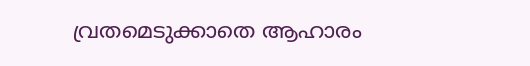വ്രതമെടുക്കാതെ ആഹാരം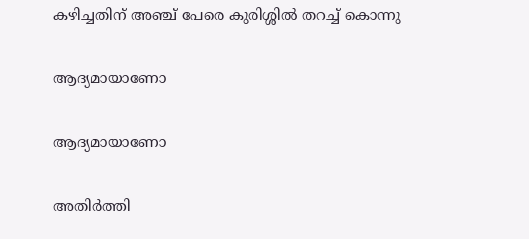കഴിച്ചതിന് അഞ്ച് പേരെ കുരിശ്ശില്‍ തറച്ച് കൊന്നു

ആദ്യമായാണോ

ആദ്യമായാണോ

അതിര്‍ത്തി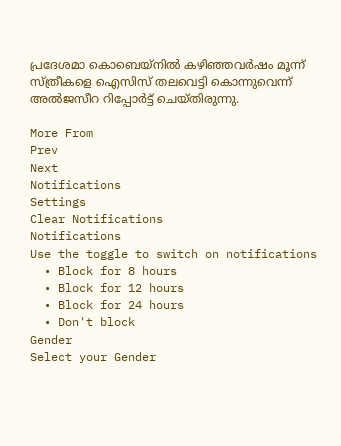പ്രദേശമാ കൊബെയ്‌നില്‍ കഴിഞ്ഞവര്‍ഷം മൂന്ന് സ്ത്രീകളെ ഐസിസ് തലവെട്ടി കൊന്നുവെന്ന് അല്‍ജസീറ റിപ്പോര്‍ട്ട് ചെയ്തിരുന്നു.

More From
Prev
Next
Notifications
Settings
Clear Notifications
Notifications
Use the toggle to switch on notifications
  • Block for 8 hours
  • Block for 12 hours
  • Block for 24 hours
  • Don't block
Gender
Select your Gender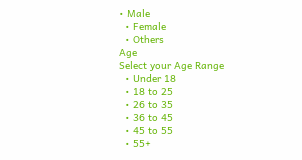• Male
  • Female
  • Others
Age
Select your Age Range
  • Under 18
  • 18 to 25
  • 26 to 35
  • 36 to 45
  • 45 to 55
  • 55+